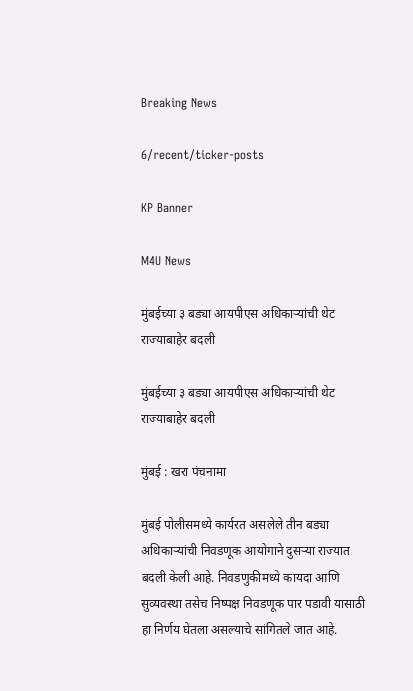Breaking News

6/recent/ticker-posts

KP Banner

M4U News

मुंबईच्या ३ बड्या आयपीएस अधिकाऱ्यांची थेट राज्याबाहेर बदली

मुंबईच्या ३ बड्या आयपीएस अधिकाऱ्यांची थेट राज्याबाहेर बदली

मुंबई : खरा पंचनामा

मुंबई पोलीसमध्ये कार्यरत असलेले तीन बड्या अधिकाऱ्यांची निवडणूक आयोगाने दुसऱ्या राज्यात बदली केली आहे. निवडणुकीमध्ये कायदा आणि सुव्यवस्था तसेच निष्पक्ष निवडणूक पार पडावी यासाठी हा निर्णय घेतला असल्याचे सांगितले जात आहे.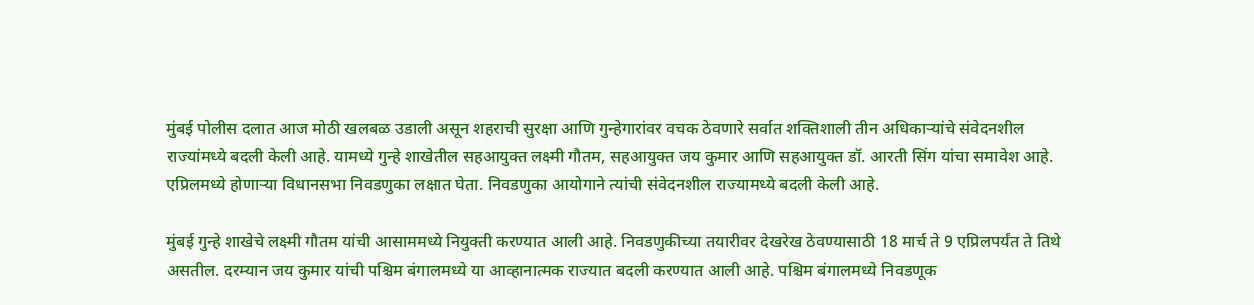मुंबई पोलीस दलात आज मोठी खलबळ उडाली असून शहराची सुरक्षा आणि गुन्हेगारांवर वचक ठेवणारे सर्वात शक्तिशाली तीन अधिकाऱ्यांचे संवेदनशील राज्यांमध्ये बदली केली आहे. यामध्ये गुन्हे शाखेतील सहआयुक्त लक्ष्मी गौतम, सहआयुक्त जय कुमार आणि सहआयुक्त डॉ. आरती सिंग यांचा समावेश आहे. एप्रिलमध्ये होणाऱ्या विधानसभा निवडणुका लक्षात घेता. निवडणुका आयोगाने त्यांची संवेदनशील राज्यामध्ये बदली केली आहे.

मुंबई गुन्हे शाखेचे लक्ष्मी गौतम यांची आसाममध्ये नियुक्ती करण्यात आली आहे. निवडणुकीच्या तयारीवर देखरेख ठेवण्यासाठी 18 मार्च ते 9 एप्रिलपर्यंत ते तिथे असतील. दरम्यान जय कुमार यांची पश्चिम बंगालमध्ये या आव्हानात्मक राज्यात बदली करण्यात आली आहे. पश्चिम बंगालमध्ये निवडणूक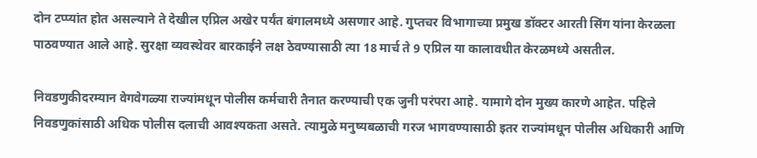दोन टप्प्यांत होत असल्याने ते देखील एप्रिल अखेर पर्यंत बंगालमध्ये असणार आहे. गुप्तचर विभागाच्या प्रमुख डॉक्टर आरती सिंग यांना केरळला पाठवण्यात आले आहे. सुरक्षा व्यवस्थेवर बारकाईने लक्ष ठेवण्यासाठी त्या 18 मार्च ते 9 एप्रिल या कालावधीत केरळमध्ये असतील.

निवडणुकीदरम्यान वेगवेगळ्या राज्यांमधून पोलीस कर्मचारी तैनात करण्याची एक जुनी परंपरा आहे. यामागे दोन मुख्य कारणे आहेत. पहिले निवडणुकांसाठी अधिक पोलीस दलाची आवश्यकता असते. त्यामुळे मनुष्यबळाची गरज भागवण्यासाठी इतर राज्यांमधून पोलीस अधिकारी आणि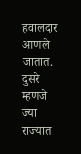हवालदार आणले जातात. दुसरे म्हणजे ज्या राज्यात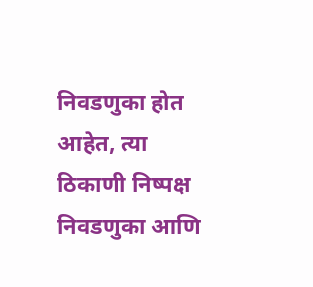निवडणुका होत आहेत, त्या ठिकाणी निष्पक्ष निवडणुका आणि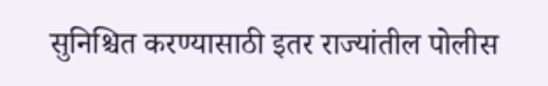सुनिश्चित करण्यासाठी इतर राज्यांतील पोलीस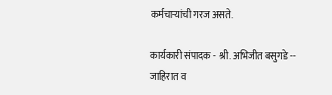कर्मचाऱ्यांची गरज असते.

कार्यकारी संपादक - श्री. अभिजीत बसुगडे -- जाहिरात व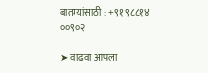बातम्यांसाठी : +९१ ९८८१४ ००९०२

➤ वाढवा आपला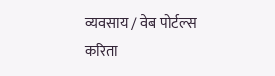व्यवसाय / वेब पोर्टल्स करिता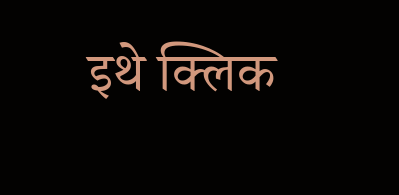इथे क्लिक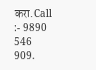करा.Call :- 9890 546 909.